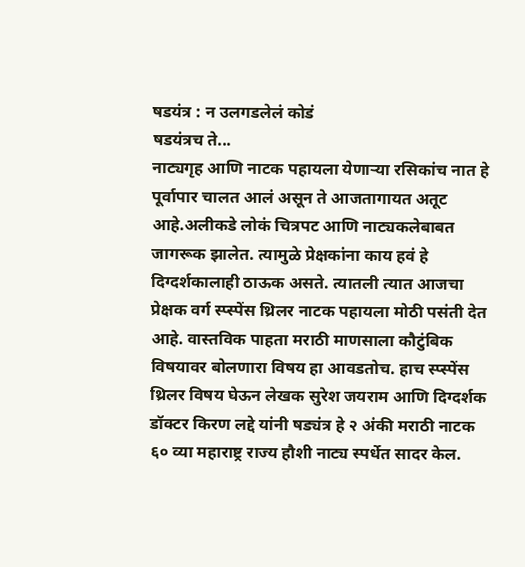षडयंत्र : न उलगडलेलं कोडं
षडयंत्रच ते...
नाट्यगृह आणि नाटक पहायला येणाऱ्या रसिकांच नात हे पूर्वापार चालत आलं असून ते आजतागायत अतूट आहे.अलीकडे लोकं चित्रपट आणि नाट्यकलेबाबत जागरूक झालेत. त्यामुळे प्रेक्षकांना काय हवं हे दिग्दर्शकालाही ठाऊक असते. त्यातली त्यात आजचा प्रेक्षक वर्ग स्प्स्पेंस थ्रिलर नाटक पहायला मोठी पसंती देत आहे. वास्तविक पाहता मराठी माणसाला कौटुंबिक विषयावर बोलणारा विषय हा आवडतोच. हाच स्प्स्पेंस थ्रिलर विषय घेऊन लेखक सुरेश जयराम आणि दिग्दर्शक डॉक्टर किरण लद्दे यांनी षड्यंत्र हे २ अंकी मराठी नाटक ६० व्या महाराष्ट्र राज्य हौशी नाट्य स्पर्धेत सादर केल.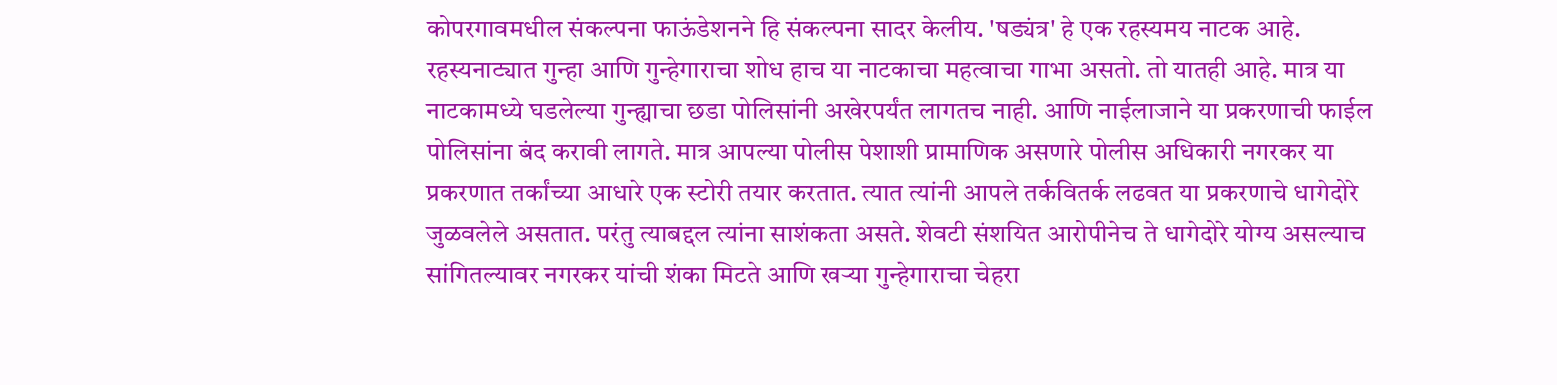कोपरगावमधील संकल्पना फाऊंडेशनने हि संकल्पना सादर केलीय. 'षड्यंत्र' हे एक रहस्यमय नाटक आहे. रहस्यनाट्यात गुन्हा आणि गुन्हेगाराचा शोध हाच या नाटकाचा महत्वाचा गाभा असतो. तो यातही आहे. मात्र या नाटकामध्ये घडलेल्या गुन्ह्याचा छडा पोलिसांनी अखेरपर्यंत लागतच नाही. आणि नाईलाजाने या प्रकरणाची फाईल पोलिसांना बंद करावी लागते. मात्र आपल्या पोलीस पेशाशी प्रामाणिक असणारे पोलीस अधिकारी नगरकर या प्रकरणात तर्कांच्या आधारे एक स्टोरी तयार करतात. त्यात त्यांनी आपले तर्कवितर्क लढवत या प्रकरणाचे धागेदोरे जुळवलेले असतात. परंतु त्याबद्दल त्यांना साशंकता असते. शेवटी संशयित आरोपीनेच ते धागेदोरे योग्य असल्याच सांगितल्यावर नगरकर यांची शंका मिटते आणि खऱ्या गुन्हेगाराचा चेहरा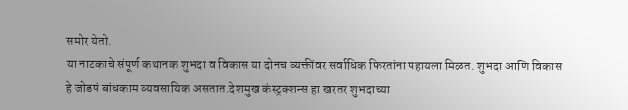समोर येतो.
या नाटकाचे संपूर्ण कथानक शुभदा व विकास या दोनच व्यक्तींवर सर्वाधिक फिरतांना पहायला मिळत. शुभदा आणि विकास हे जोडपं बांधकाम व्यवसायिक असतात.देशमुख कंस्ट्रक्शन्स हा खरतर शुभदाच्या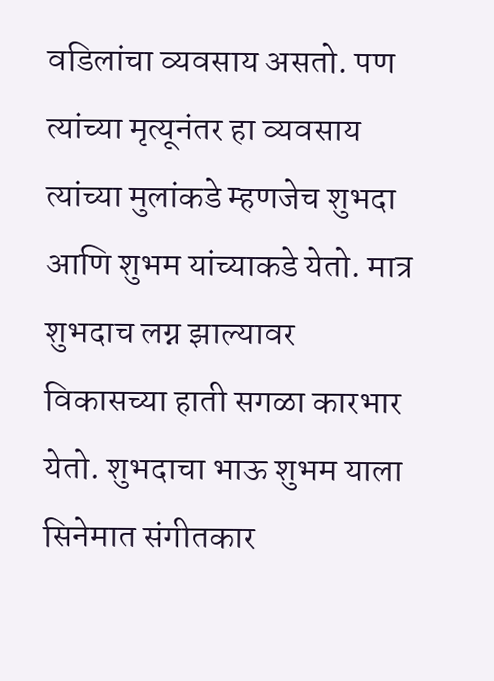वडिलांचा व्यवसाय असतो. पण त्यांच्या मृत्यूनंतर हा व्यवसाय त्यांच्या मुलांकडे म्हणजेच शुभदा आणि शुभम यांच्याकडे येतो. मात्र शुभदाच लग्न झाल्यावर विकासच्या हाती सगळा कारभार येतो. शुभदाचा भाऊ शुभम याला सिनेमात संगीतकार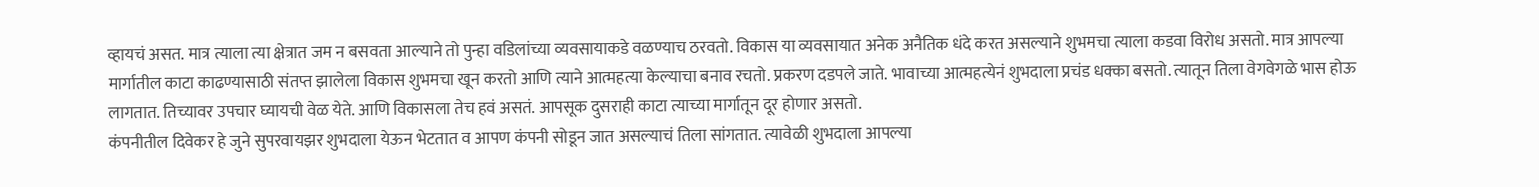व्हायचं असत. मात्र त्याला त्या क्षेत्रात जम न बसवता आल्याने तो पुन्हा वडिलांच्या व्यवसायाकडे वळण्याच ठरवतो. विकास या व्यवसायात अनेक अनैतिक धंदे करत असल्याने शुभमचा त्याला कडवा विरोध असतो. मात्र आपल्या मार्गातील काटा काढण्यासाठी संतप्त झालेला विकास शुभमचा खून करतो आणि त्याने आत्महत्या केल्याचा बनाव रचतो. प्रकरण दडपले जाते. भावाच्या आत्महत्येनं शुभदाला प्रचंड धक्का बसतो. त्यातून तिला वेगवेगळे भास होऊ लागतात. तिच्यावर उपचार घ्यायची वेळ येते. आणि विकासला तेच हवं असतं. आपसूक दुसराही काटा त्याच्या मार्गातून दूर होणार असतो.
कंपनीतील दिवेकर हे जुने सुपरवायझर शुभदाला येऊन भेटतात व आपण कंपनी सोडून जात असल्याचं तिला सांगतात. त्यावेळी शुभदाला आपल्या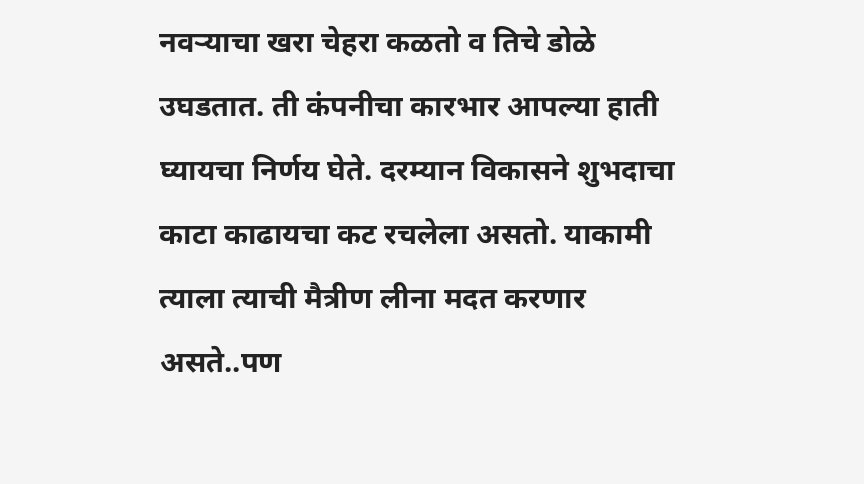नवऱ्याचा खरा चेहरा कळतो व तिचे डोळे उघडतात. ती कंपनीचा कारभार आपल्या हाती घ्यायचा निर्णय घेते. दरम्यान विकासने शुभदाचा काटा काढायचा कट रचलेला असतो. याकामी त्याला त्याची मैत्रीण लीना मदत करणार असते..पण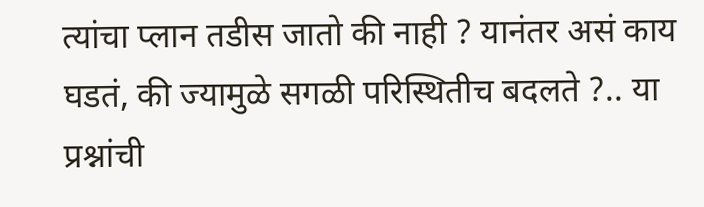त्यांचा प्लान तडीस जातो की नाही ? यानंतर असं काय घडतं, की ज्यामुळे सगळी परिस्थितीच बदलते ?.. या प्रश्नांची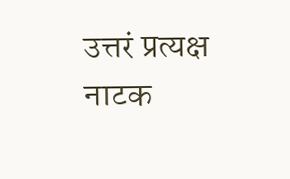उत्तरं प्रत्यक्ष नाटक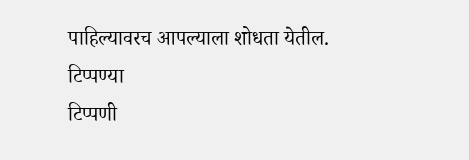पाहिल्यावरच आपल्याला शोधता येतील.
टिप्पण्या
टिप्पणी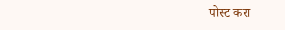पोस्ट करा